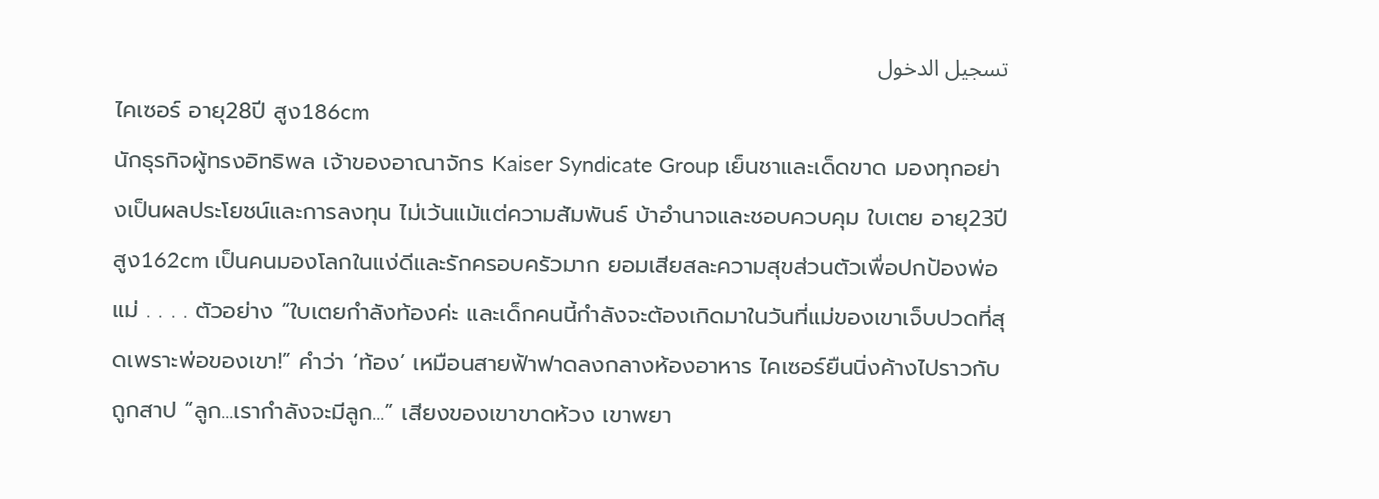تسجيل الدخول
ไคเซอร์ อายุ28ปี สูง186cm
นักธุรกิจผู้ทรงอิทธิพล เจ้าของอาณาจักร Kaiser Syndicate Group เย็นชาและเด็ดขาด มองทุกอย่างเป็นผลประโยชน์และการลงทุน ไม่เว้นแม้แต่ความสัมพันธ์ บ้าอำนาจและชอบควบคุม ใบเตย อายุ23ปี สูง162cm เป็นคนมองโลกในแง่ดีและรักครอบครัวมาก ยอมเสียสละความสุขส่วนตัวเพื่อปกป้องพ่อแม่ . . . . ตัวอย่าง “ใบเตยกำลังท้องค่ะ และเด็กคนนี้กำลังจะต้องเกิดมาในวันที่แม่ของเขาเจ็บปวดที่สุดเพราะพ่อของเขา!” คำว่า ‘ท้อง’ เหมือนสายฟ้าฟาดลงกลางห้องอาหาร ไคเซอร์ยืนนิ่งค้างไปราวกับถูกสาป “ลูก...เรากำลังจะมีลูก...” เสียงของเขาขาดห้วง เขาพยา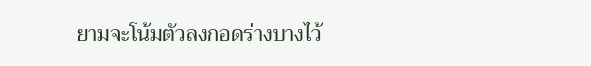ยามจะโน้มตัวลงกอดร่างบางไว้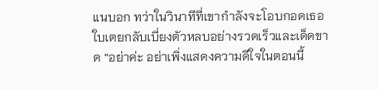แนบอก ทว่าในวินาทีที่เขากำลังจะโอบกอดเธอ ใบเตยกลับเบี่ยงตัวหลบอย่างรวดเร็วและเด็ดขาด “อย่าค่ะ อย่าเพิ่งแสดงความดีใจในตอนนี้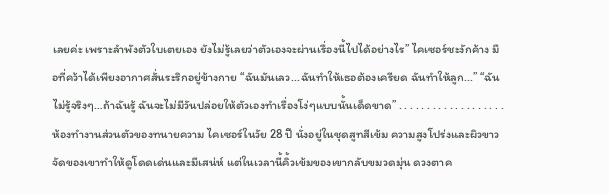เลยค่ะ เพราะลำพังตัวใบเตยเอง ยังไม่รู้เลยว่าตัวเองจะผ่านเรื่องนี้ไปได้อย่างไร” ไคเซอร์ชะงักค้าง มือที่คว้าได้เพียงอากาศสั่นระริกอยู่ข้างกาย “ฉันมันเลว...ฉันทำให้เธอต้องเครียด ฉันทำให้ลูก...” “ฉันไม่รู้จริงๆ…ถ้าฉันรู้ ฉันจะไม่มีวันปล่อยให้ตัวเองทำเรื่องโง่ๆแบบนั้นเด็ดขาด” . . . . . . . . . . . . . . . . . . . ห้องทำงานส่วนตัวของทนายความ ไคเซอร์ในวัย 28 ปี นั่งอยู่ในชุดสูทสีเข้ม ความสูงโปร่งและผิวขาวจัดของเขาทำให้ดูโดดเด่นและมีเสน่ห์ แต่ในเวลานี้คิ้วเข้มของเขากลับขมวดมุ่น ดวงตาค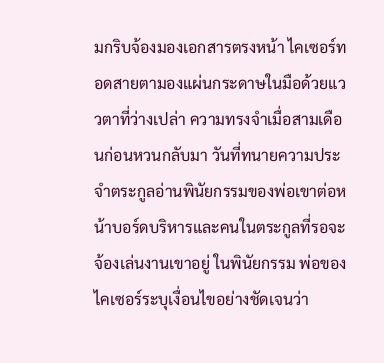มกริบจ้องมองเอกสารตรงหน้า ไคเซอร์ทอดสายตามองแผ่นกระดาษในมือด้วยแววตาที่ว่างเปล่า ความทรงจำเมื่อสามเดือนก่อนหวนกลับมา วันที่ทนายความประจำตระกูลอ่านพินัยกรรมของพ่อเขาต่อหน้าบอร์ดบริหารและคนในตระกูลที่รอจะจ้องเล่นงานเขาอยู่ ในพินัยกรรม พ่อของไคเซอร์ระบุเงื่อนไขอย่างชัดเจนว่า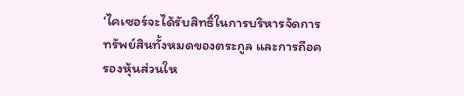‘ไคเซอร์จะได้รับสิทธิ์ในการบริหารจัดการทรัพย์สินทั้งหมดของตระกูล และการถือครองหุ้นส่วนให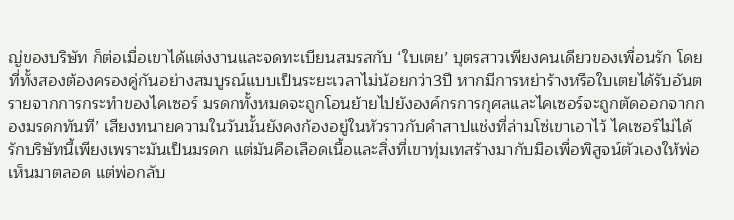ญ่ของบริษัท ก็ต่อเมื่อเขาได้แต่งงานและจดทะเบียนสมรสกับ ‘ใบเตย’ บุตรสาวเพียงคนเดียวของเพื่อนรัก โดยที่ทั้งสองต้องครองคู่กันอย่างสมบูรณ์แบบเป็นระยะเวลาไม่น้อยกว่า3ปี หากมีการหย่าร้างหรือใบเตยได้รับอันตรายจากการกระทำของไคเซอร์ มรดกทั้งหมดจะถูกโอนย้ายไปยังองค์กรการกุศลและไคเซอร์จะถูกตัดออกจากกองมรดกทันที’ เสียงทนายความในวันนั้นยังคงก้องอยู่ในหัวราวกับคำสาปแช่งที่ล่ามโซ่เขาเอาไว้ ไคเซอร์ไม่ได้รักบริษัทนี้เพียงเพราะมันเป็นมรดก แต่มันคือเลือดเนื้อและสิ่งที่เขาทุ่มเทสร้างมากับมือเพื่อพิสูจน์ตัวเองให้พ่อเห็นมาตลอด แต่พ่อกลับ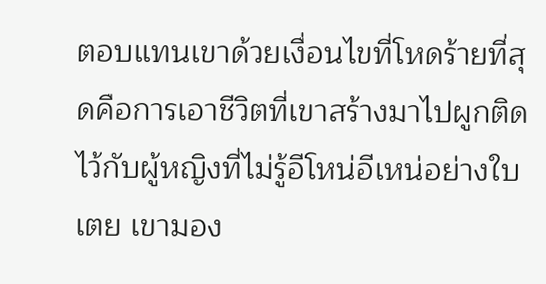ตอบแทนเขาด้วยเงื่อนไขที่โหดร้ายที่สุดคือการเอาชีวิตที่เขาสร้างมาไปผูกติดไว้กับผู้หญิงที่ไม่รู้อีโหน่อีเหน่อย่างใบเตย เขามอง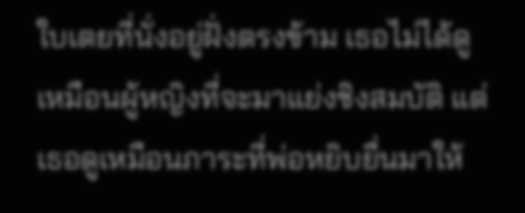ใบเตยที่นั่งอยู่ฝั่งตรงข้าม เธอไม่ได้ดูเหมือนผู้หญิงที่จะมาแย่งชิงสมบัติ แต่เธอดูเหมือนภาระที่พ่อหยิบยื่นมาให้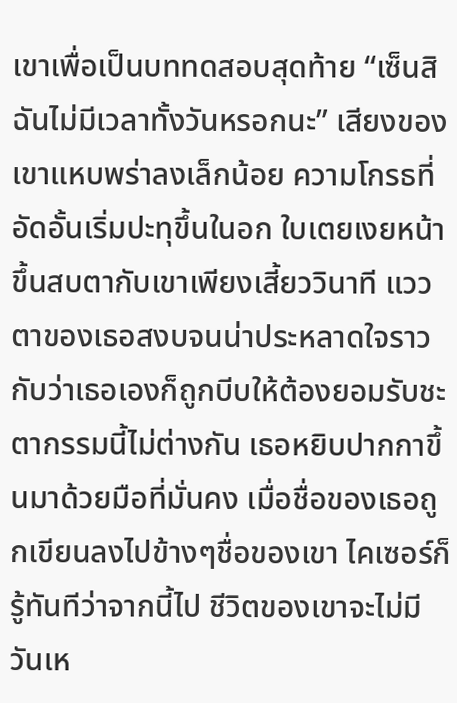เขาเพื่อเป็นบททดสอบสุดท้าย “เซ็นสิ ฉันไม่มีเวลาทั้งวันหรอกนะ” เสียงของเขาแหบพร่าลงเล็กน้อย ความโกรธที่อัดอั้นเริ่มปะทุขึ้นในอก ใบเตยเงยหน้าขึ้นสบตากับเขาเพียงเสี้ยววินาที แววตาของเธอสงบจนน่าประหลาดใจราวกับว่าเธอเองก็ถูกบีบให้ต้องยอมรับชะตากรรมนี้ไม่ต่างกัน เธอหยิบปากกาขึ้นมาด้วยมือที่มั่นคง เมื่อชื่อของเธอถูกเขียนลงไปข้างๆชื่อของเขา ไคเซอร์ก็รู้ทันทีว่าจากนี้ไป ชีวิตของเขาจะไม่มีวันเห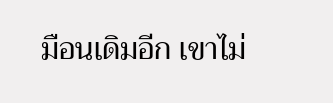มือนเดิมอีก เขาไม่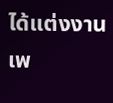ได้แต่งงานเพ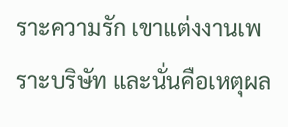ราะความรัก เขาแต่งงานเพราะบริษัท และนั่นคือเหตุผล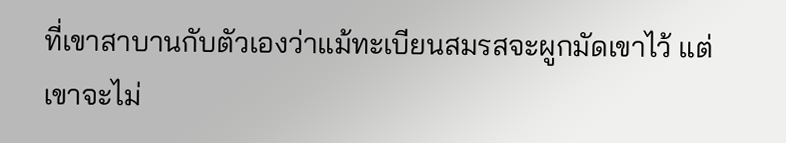ที่เขาสาบานกับตัวเองว่าแม้ทะเบียนสมรสจะผูกมัดเขาไว้ แต่เขาจะไม่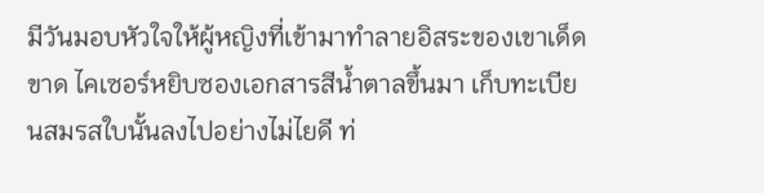มีวันมอบหัวใจให้ผู้หญิงที่เข้ามาทำลายอิสระของเขาเด็ดขาด ไคเซอร์หยิบซองเอกสารสีน้ำตาลขึ้นมา เก็บทะเบียนสมรสใบนั้นลงไปอย่างไม่ไยดี ท่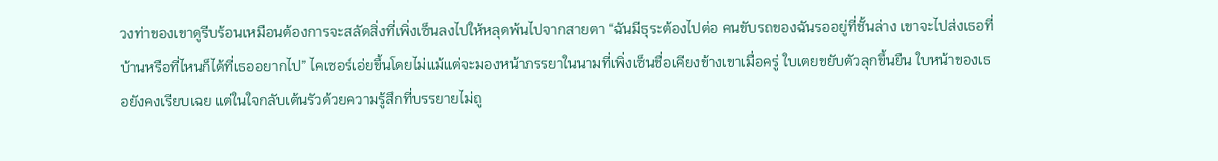วงท่าของเขาดูรีบร้อนเหมือนต้องการจะสลัดสิ่งที่เพิ่งเซ็นลงไปให้หลุดพ้นไปจากสายตา “ฉันมีธุระต้องไปต่อ คนขับรถของฉันรออยู่ที่ชั้นล่าง เขาจะไปส่งเธอที่บ้านหรือที่ไหนก็ได้ที่เธออยากไป” ไคเซอร์เอ่ยขึ้นโดยไม่แม้แต่จะมองหน้าภรรยาในนามที่เพิ่งเซ็นชื่อเคียงข้างเขาเมื่อครู่ ใบเตยขยับตัวลุกขึ้นยืน ใบหน้าของเธอยังคงเรียบเฉย แต่ในใจกลับเต้นรัวด้วยความรู้สึกที่บรรยายไม่ถู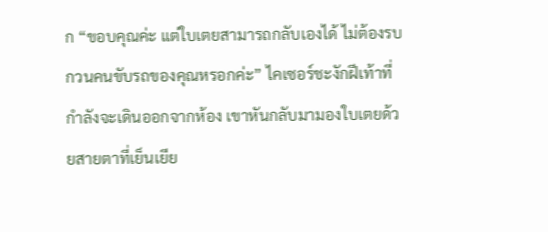ก “ขอบคุณค่ะ แต่ใบเตยสามารถกลับเองได้ ไม่ต้องรบกวนคนขับรถของคุณหรอกค่ะ” ไคเซอร์ชะงักฝีเท้าที่กำลังจะเดินออกจากห้อง เขาหันกลับมามองใบเตยด้วยสายตาที่เย็นเยีย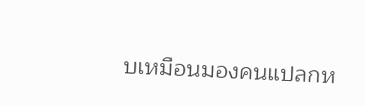บเหมือนมองคนแปลกห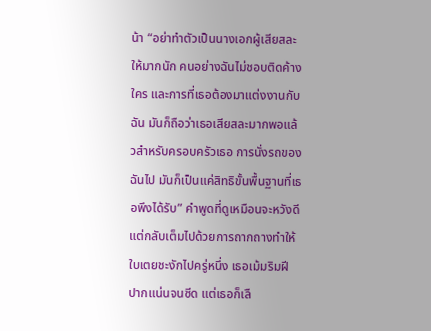น้า “อย่าทำตัวเป็นนางเอกผู้เสียสละให้มากนัก คนอย่างฉันไม่ชอบติดค้างใคร และการที่เธอต้องมาแต่งงานกับฉัน มันก็ถือว่าเธอเสียสละมากพอแล้วสำหรับครอบครัวเธอ การนั่งรถของฉันไป มันก็เป็นแค่สิทธิขั้นพื้นฐานที่เธอพึงได้รับ” คำพูดที่ดูเหมือนจะหวังดีแต่กลับเต็มไปด้วยการถากถางทำให้ใบเตยชะงักไปครู่หนึ่ง เธอเม้มริมฝีปากแน่นจนซีด แต่เธอก็เลื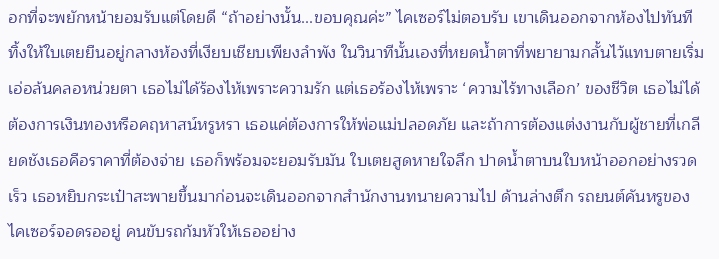อกที่จะพยักหน้ายอมรับแต่โดยดี “ถ้าอย่างนั้น...ขอบคุณค่ะ” ไคเซอร์ไม่ตอบรับ เขาเดินออกจากห้องไปทันที ทิ้งให้ใบเตยยืนอยู่กลางห้องที่เงียบเชียบเพียงลำพัง ในวินาทีนั้นเองที่หยดน้ำตาที่พยายามกลั้นไว้แทบตายเริ่มเอ่อล้นคลอหน่วยตา เธอไม่ได้ร้องไห้เพราะความรัก แต่เธอร้องไห้เพราะ ‘ความไร้ทางเลือก’ ของชีวิต เธอไม่ได้ต้องการเงินทองหรือคฤหาสน์หรูหรา เธอแค่ต้องการให้พ่อแม่ปลอดภัย และถ้าการต้องแต่งงานกับผู้ชายที่เกลียดชังเธอคือราคาที่ต้องจ่าย เธอก็พร้อมจะยอมรับมัน ใบเตยสูดหายใจลึก ปาดน้ำตาบนใบหน้าออกอย่างรวดเร็ว เธอหยิบกระเป๋าสะพายขึ้นมาก่อนจะเดินออกจากสำนักงานทนายความไป ด้านล่างตึก รถยนต์คันหรูของไคเซอร์จอดรออยู่ คนขับรถก้มหัวให้เธออย่าง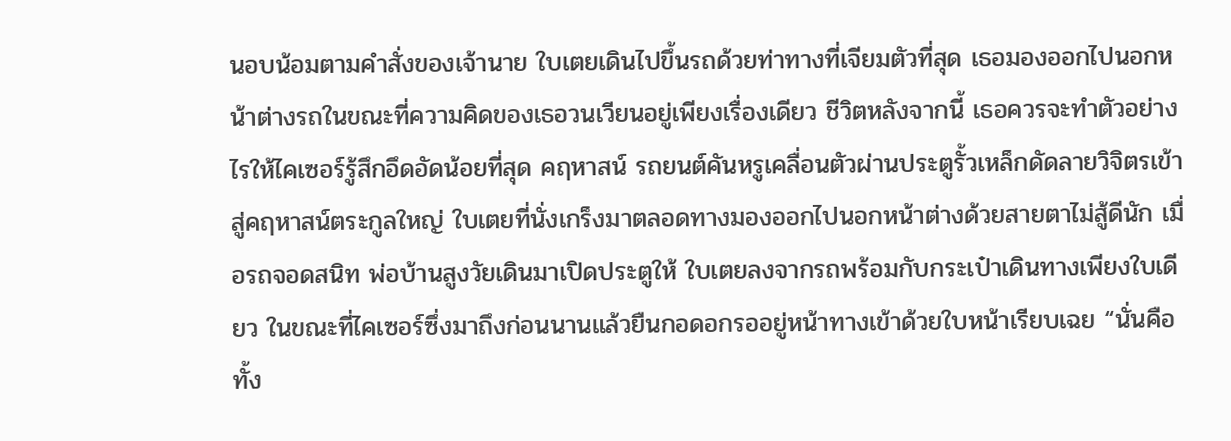นอบน้อมตามคำสั่งของเจ้านาย ใบเตยเดินไปขึ้นรถด้วยท่าทางที่เจียมตัวที่สุด เธอมองออกไปนอกหน้าต่างรถในขณะที่ความคิดของเธอวนเวียนอยู่เพียงเรื่องเดียว ชีวิตหลังจากนี้ เธอควรจะทำตัวอย่างไรให้ไคเซอร์รู้สึกอึดอัดน้อยที่สุด คฤหาสน์ รถยนต์คันหรูเคลื่อนตัวผ่านประตูรั้วเหล็กดัดลายวิจิตรเข้าสู่คฤหาสน์ตระกูลใหญ่ ใบเตยที่นั่งเกร็งมาตลอดทางมองออกไปนอกหน้าต่างด้วยสายตาไม่สู้ดีนัก เมื่อรถจอดสนิท พ่อบ้านสูงวัยเดินมาเปิดประตูให้ ใบเตยลงจากรถพร้อมกับกระเป๋าเดินทางเพียงใบเดียว ในขณะที่ไคเซอร์ซึ่งมาถึงก่อนนานแล้วยืนกอดอกรออยู่หน้าทางเข้าด้วยใบหน้าเรียบเฉย “นั่นคือทั้ง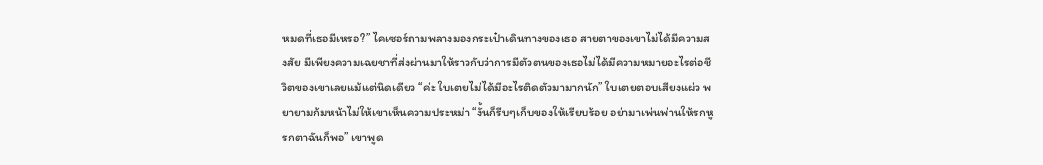หมดที่เธอมีเหรอ?” ไคเซอร์ถามพลางมองกระเป๋าเดินทางของเธอ สายตาของเขาไม่ได้มีความสงสัย มีเพียงความเฉยชาที่ส่งผ่านมาให้ราวกับว่าการมีตัวตนของเธอไม่ได้มีความหมายอะไรต่อชีวิตของเขาเลยแม้แต่นิดเดียว “ค่ะ ใบเตยไม่ได้มีอะไรติดตัวมามากนัก” ใบเตยตอบเสียงแผ่ว พยายามก้มหน้าไม่ให้เขาเห็นความประหม่า “งั้นก็รีบๆเก็บของให้เรียบร้อย อย่ามาเพ่นพ่านให้รกหูรกตาฉันก็พอ” เขาพูด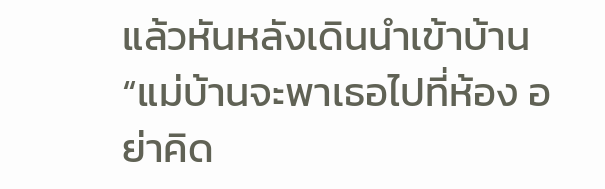แล้วหันหลังเดินนำเข้าบ้าน “แม่บ้านจะพาเธอไปที่ห้อง อย่าคิด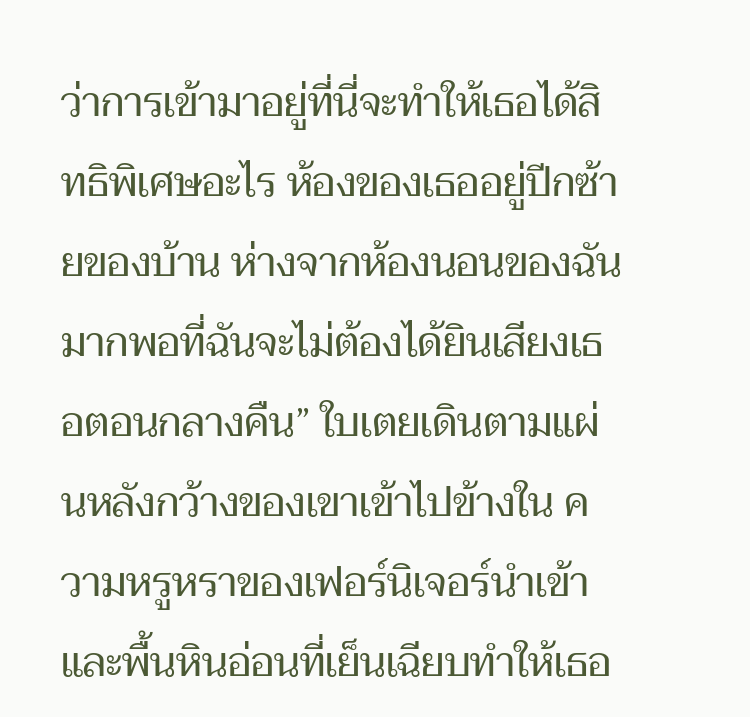ว่าการเข้ามาอยู่ที่นี่จะทำให้เธอได้สิทธิพิเศษอะไร ห้องของเธออยู่ปีกซ้ายของบ้าน ห่างจากห้องนอนของฉันมากพอที่ฉันจะไม่ต้องได้ยินเสียงเธอตอนกลางคืน” ใบเตยเดินตามแผ่นหลังกว้างของเขาเข้าไปข้างใน ความหรูหราของเฟอร์นิเจอร์นำเข้าและพื้นหินอ่อนที่เย็นเฉียบทำให้เธอ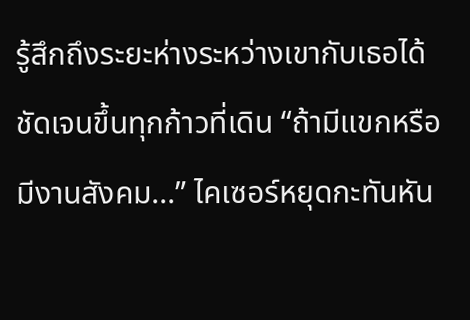รู้สึกถึงระยะห่างระหว่างเขากับเธอได้ชัดเจนขึ้นทุกก้าวที่เดิน “ถ้ามีแขกหรือมีงานสังคม...” ไคเซอร์หยุดกะทันหัน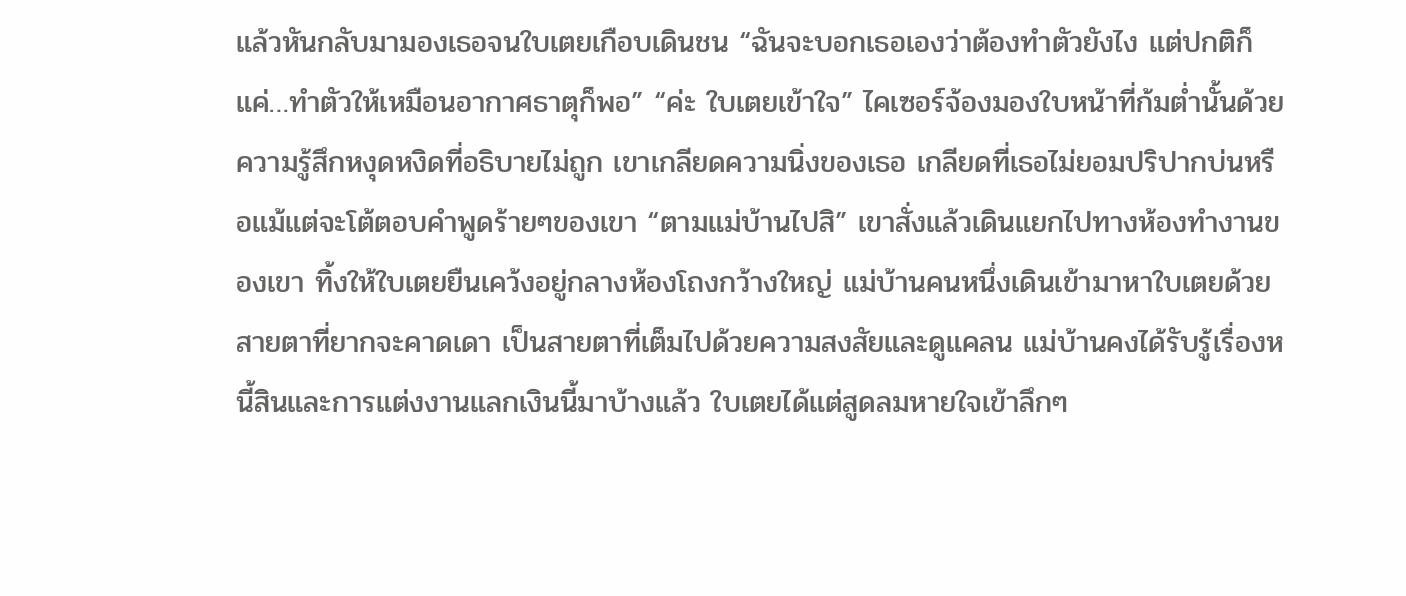แล้วหันกลับมามองเธอจนใบเตยเกือบเดินชน “ฉันจะบอกเธอเองว่าต้องทำตัวยังไง แต่ปกติก็แค่…ทำตัวให้เหมือนอากาศธาตุก็พอ” “ค่ะ ใบเตยเข้าใจ” ไคเซอร์จ้องมองใบหน้าที่ก้มต่ำนั้นด้วยความรู้สึกหงุดหงิดที่อธิบายไม่ถูก เขาเกลียดความนิ่งของเธอ เกลียดที่เธอไม่ยอมปริปากบ่นหรือแม้แต่จะโต้ตอบคำพูดร้ายๆของเขา “ตามแม่บ้านไปสิ” เขาสั่งแล้วเดินแยกไปทางห้องทำงานของเขา ทิ้งให้ใบเตยยืนเคว้งอยู่กลางห้องโถงกว้างใหญ่ แม่บ้านคนหนึ่งเดินเข้ามาหาใบเตยด้วยสายตาที่ยากจะคาดเดา เป็นสายตาที่เต็มไปด้วยความสงสัยและดูแคลน แม่บ้านคงได้รับรู้เรื่องหนี้สินและการแต่งงานแลกเงินนี้มาบ้างแล้ว ใบเตยได้แต่สูดลมหายใจเข้าลึกๆ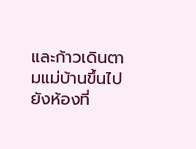และก้าวเดินตามแม่บ้านขึ้นไปยังห้องที่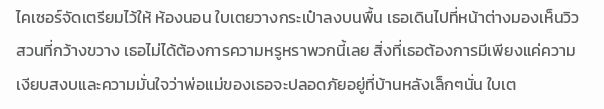ไคเซอร์จัดเตรียมไว้ให้ ห้องนอน ใบเตยวางกระเป๋าลงบนพื้น เธอเดินไปที่หน้าต่างมองเห็นวิวสวนที่กว้างขวาง เธอไม่ได้ต้องการความหรูหราพวกนี้เลย สิ่งที่เธอต้องการมีเพียงแค่ความเงียบสงบและความมั่นใจว่าพ่อแม่ของเธอจะปลอดภัยอยู่ที่บ้านหลังเล็กๆนั่น ใบเต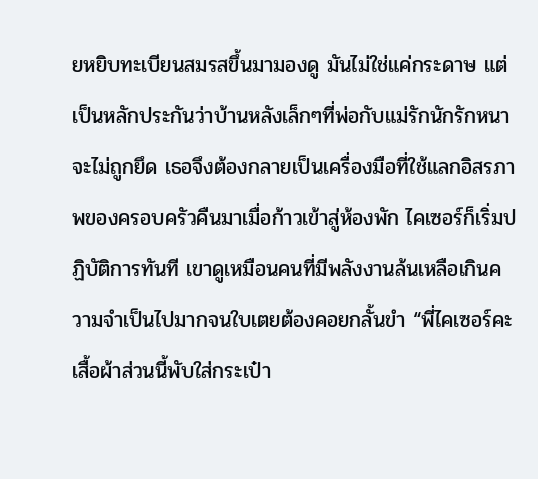ยหยิบทะเบียนสมรสขึ้นมามองดู มันไม่ใช่แค่กระดาษ แต่เป็นหลักประกันว่าบ้านหลังเล็กๆที่พ่อกับแม่รักนักรักหนาจะไม่ถูกยึด เธอจึงต้องกลายเป็นเครื่องมือที่ใช้แลกอิสรภาพของครอบครัวคืนมาเมื่อก้าวเข้าสู่ห้องพัก ไคเซอร์ก็เริ่มปฏิบัติการทันที เขาดูเหมือนคนที่มีพลังงานล้นเหลือเกินความจำเป็นไปมากจนใบเตยต้องคอยกลั้นขำ “พี่ไคเซอร์คะ เสื้อผ้าส่วนนี้พับใส่กระเป๋า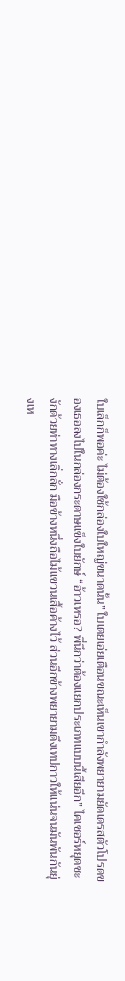ใบเล็กก็พอค่ะ ไม่ต้องใช้กล่องใบใหญ่ขนาดนั้น” ใบเตยเอ่ยเตือนขณะเห็นเขากำลังพยายามยัดเดรสตัวโปรดของเธอลงไปในกล่องกระดาษแข็งใบยักษ์ “อ้าวเหรอ? พี่นึกว่าต้องแยกประเภทแบบนี้เสียอีก” ไคเซอร์หยุดชะงักด้วยท่าทางเลิ่กลั่ก มือข้างหนึ่งถือไม้แขวนเสื้อค้างไว้ ส่วนอีกข้างพยายามดึงเทปกาวให้แน่นจนมันพันกันยุ่งเห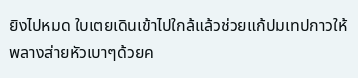ยิงไปหมด ใบเตยเดินเข้าไปใกล้แล้วช่วยแก้ปมเทปกาวให้พลางส่ายหัวเบาๆด้วยค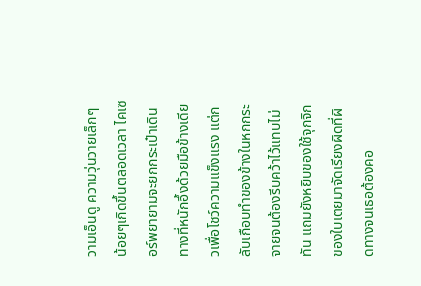วามเอ็นดู ความวุ่นวายเล็กๆน้อยๆเกิดขึ้นตลอดเวลา ไคเซอร์พยายามจะยกกระเป๋าเดินทางที่หนักอึ้งด้วยมือข้างเดียวเพื่อโชว์ความแข็งแรง แต่กลับเกือบทำของข้างในหกกระจายจนต้องรีบคว้าไว้แทบไม่ทัน แถมยังหยิบของใช้จุกจิกของใบเตยมาจัดเรียงผิดที่ผิดทางจนเธอต้องคอ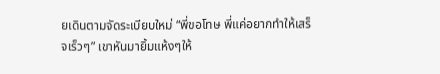ยเดินตามจัดระเบียบใหม่ “พี่ขอโทษ พี่แค่อยากทำให้เสร็จเร็วๆ” เขาหันมายิ้มแห้งๆให้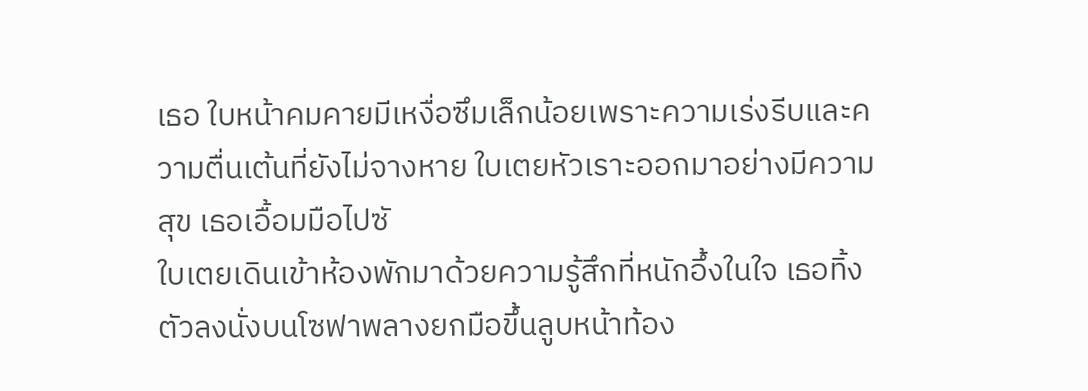เธอ ใบหน้าคมคายมีเหงื่อซึมเล็กน้อยเพราะความเร่งรีบและความตื่นเต้นที่ยังไม่จางหาย ใบเตยหัวเราะออกมาอย่างมีความสุข เธอเอื้อมมือไปซั
ใบเตยเดินเข้าห้องพักมาด้วยความรู้สึกที่หนักอึ้งในใจ เธอทิ้งตัวลงนั่งบนโซฟาพลางยกมือขึ้นลูบหน้าท้อง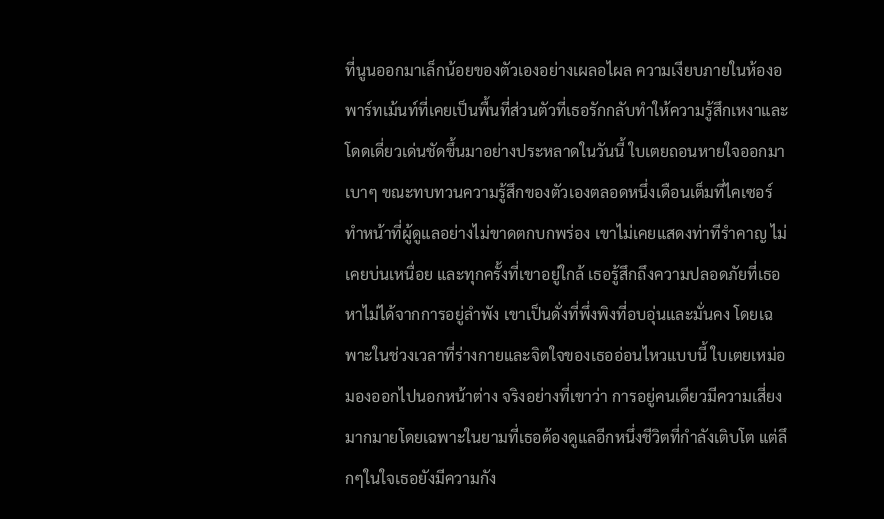ที่นูนออกมาเล็กน้อยของตัวเองอย่างเผลอไผล ความเงียบภายในห้องอพาร์ทเม้นท์ที่เคยเป็นพื้นที่ส่วนตัวที่เธอรักกลับทำให้ความรู้สึกเหงาและโดดเดี่ยวเด่นชัดขึ้นมาอย่างประหลาดในวันนี้ ใบเตยถอนหายใจออกมาเบาๆ ขณะทบทวนความรู้สึกของตัวเองตลอดหนึ่งเดือนเต็มที่ไคเซอร์ทำหน้าที่ผู้ดูแลอย่างไม่ขาดตกบกพร่อง เขาไม่เคยแสดงท่าทีรำคาญ ไม่เคยบ่นเหนื่อย และทุกครั้งที่เขาอยู่ใกล้ เธอรู้สึกถึงความปลอดภัยที่เธอหาไม่ได้จากการอยู่ลำพัง เขาเป็นดั่งที่พึ่งพิงที่อบอุ่นและมั่นคง โดยเฉพาะในช่วงเวลาที่ร่างกายและจิตใจของเธออ่อนไหวแบบนี้ ใบเตยเหม่อมองออกไปนอกหน้าต่าง จริงอย่างที่เขาว่า การอยู่คนเดียวมีความเสี่ยงมากมายโดยเฉพาะในยามที่เธอต้องดูแลอีกหนึ่งชีวิตที่กำลังเติบโต แต่ลึกๆในใจเธอยังมีความกัง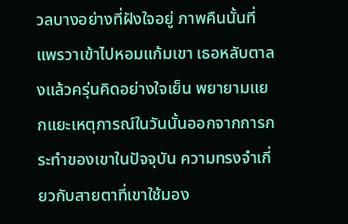วลบางอย่างที่ฝังใจอยู่ ภาพคืนนั้นที่แพรวาเข้าไปหอมแก้มเขา เธอหลับตาลงแล้วครุ่นคิดอย่างใจเย็น พยายามแยกแยะเหตุการณ์ในวันนั้นออกจากการกระทำของเขาในปัจจุบัน ความทรงจำเกี่ยวกับสายตาที่เขาใช้มอง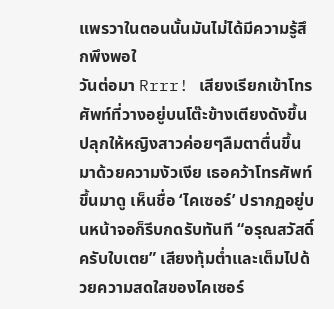แพรวาในตอนนั้นมันไม่ได้มีความรู้สึกพึงพอใ
วันต่อมา Rrrr! เสียงเรียกเข้าโทรศัพท์ที่วางอยู่บนโต๊ะข้างเตียงดังขึ้นปลุกให้หญิงสาวค่อยๆลืมตาตื่นขึ้นมาด้วยความงัวเงีย เธอคว้าโทรศัพท์ขึ้นมาดู เห็นชื่อ ‘ไคเซอร์’ ปรากฏอยู่บนหน้าจอก็รีบกดรับทันที “อรุณสวัสดิ์ครับใบเตย” เสียงทุ้มต่ำและเต็มไปด้วยความสดใสของไคเซอร์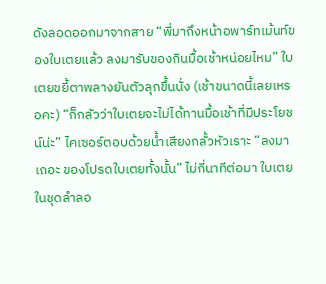ดังลอดออกมาจากสาย “พี่มาถึงหน้าอพาร์ทเม้นท์ของใบเตยแล้ว ลงมารับของกินมื้อเช้าหน่อยไหม” ใบเตยขยี้ตาพลางยันตัวลุกขึ้นนั่ง (เช้าขนาดนี้เลยเหรอคะ) “ก็กลัวว่าใบเตยจะไม่ได้ทานมื้อเช้าที่มีประโยชน์น่ะ” ไคเซอร์ตอบด้วยน้ำเสียงกลั้วหัวเราะ “ลงมาเถอะ ของโปรดใบเตยทั้งนั้น” ไม่กี่นาทีต่อมา ใบเตยในชุดลำลอ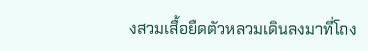งสวมเสื้อยืดตัวหลวมเดินลงมาที่โถง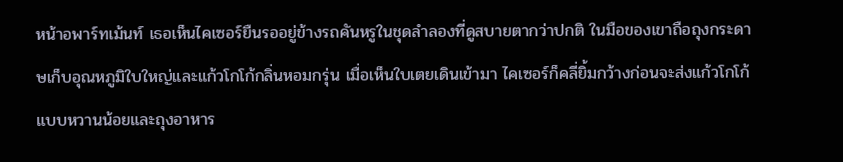หน้าอพาร์ทเม้นท์ เธอเห็นไคเซอร์ยืนรออยู่ข้างรถคันหรูในชุดลำลองที่ดูสบายตากว่าปกติ ในมือของเขาถือถุงกระดาษเก็บอุณหภูมิใบใหญ่และแก้วโกโก้กลิ่นหอมกรุ่น เมื่อเห็นใบเตยเดินเข้ามา ไคเซอร์ก็คลี่ยิ้มกว้างก่อนจะส่งแก้วโกโก้แบบหวานน้อยและถุงอาหาร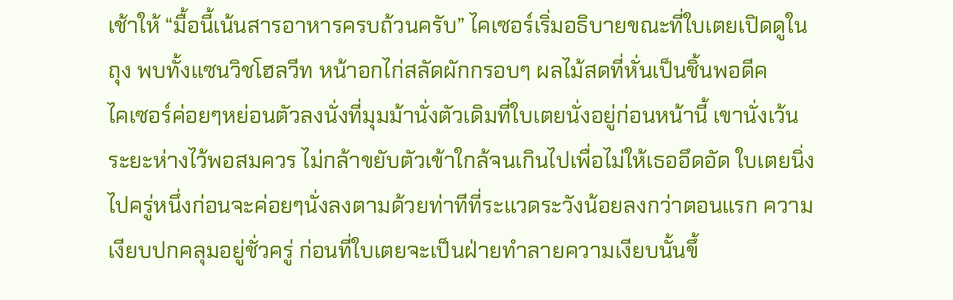เช้าให้ “มื้อนี้เน้นสารอาหารครบถ้วนครับ” ไคเซอร์เริ่มอธิบายขณะที่ใบเตยเปิดดูในถุง พบทั้งแซนวิชโฮลวีท หน้าอกไก่สลัดผักกรอบๆ ผลไม้สดที่หั่นเป็นชิ้นพอดีค
ไคเซอร์ค่อยๆหย่อนตัวลงนั่งที่มุมม้านั่งตัวเดิมที่ใบเตยนั่งอยู่ก่อนหน้านี้ เขานั่งเว้นระยะห่างไว้พอสมควร ไม่กล้าขยับตัวเข้าใกล้จนเกินไปเพื่อไม่ให้เธออึดอัด ใบเตยนิ่งไปครู่หนึ่งก่อนจะค่อยๆนั่งลงตามด้วยท่าทีที่ระแวดระวังน้อยลงกว่าตอนแรก ความเงียบปกคลุมอยู่ชั่วครู่ ก่อนที่ใบเตยจะเป็นฝ่ายทำลายความเงียบนั้นขึ้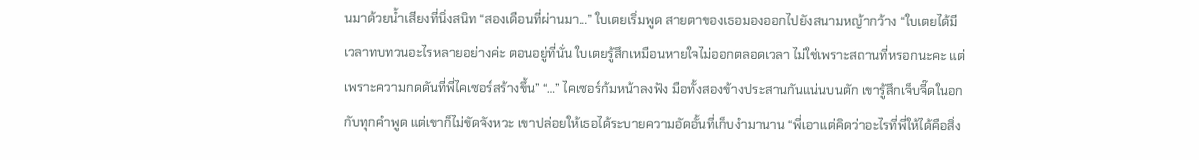นมาด้วยน้ำเสียงที่นิ่งสนิท “สองเดือนที่ผ่านมา...” ใบเตยเริ่มพูด สายตาของเธอมองออกไปยังสนามหญ้ากว้าง “ใบเตยได้มีเวลาทบทวนอะไรหลายอย่างค่ะ ตอนอยู่ที่นั่น ใบเตยรู้สึกเหมือนหายใจไม่ออกตลอดเวลา ไม่ใช่เพราะสถานที่หรอกนะคะ แต่เพราะความกดดันที่พี่ไคเซอร์สร้างขึ้น” “…” ไคเซอร์ก้มหน้าลงฟัง มือทั้งสองข้างประสานกันแน่นบนตัก เขารู้สึกเจ็บจี๊ดในอกกับทุกคำพูด แต่เขาก็ไม่ขัดจังหวะ เขาปล่อยให้เธอได้ระบายความอัดอั้นที่เก็บงำมานาน “พี่เอาแต่คิดว่าอะไรที่พี่ให้ได้คือสิ่ง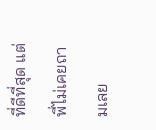ที่ดีที่สุด แต่พี่ไม่เคยถามเลย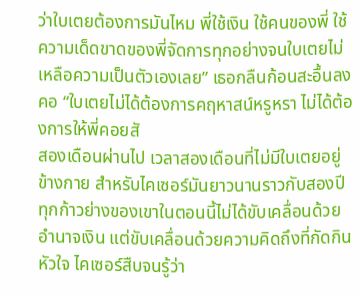ว่าใบเตยต้องการมันไหม พี่ใช้เงิน ใช้คนของพี่ ใช้ความเด็ดขาดของพี่จัดการทุกอย่างจนใบเตยไม่เหลือความเป็นตัวเองเลย” เธอกลืนก้อนสะอื้นลงคอ “ใบเตยไม่ได้ต้องการคฤหาสน์หรูหรา ไม่ได้ต้องการให้พี่คอยสั
สองเดือนผ่านไป เวลาสองเดือนที่ไม่มีใบเตยอยู่ข้างกาย สำหรับไคเซอร์มันยาวนานราวกับสองปี ทุกก้าวย่างของเขาในตอนนี้ไม่ได้ขับเคลื่อนด้วยอำนาจเงิน แต่ขับเคลื่อนด้วยความคิดถึงที่กัดกินหัวใจ ไคเซอร์สืบจนรู้ว่า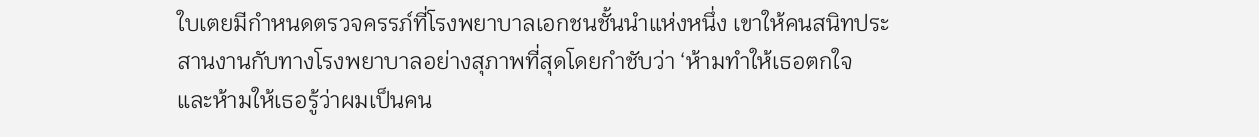ใบเตยมีกำหนดตรวจครรภ์ที่โรงพยาบาลเอกชนชั้นนำแห่งหนึ่ง เขาให้คนสนิทประสานงานกับทางโรงพยาบาลอย่างสุภาพที่สุดโดยกำชับว่า ‘ห้ามทำให้เธอตกใจ และห้ามให้เธอรู้ว่าผมเป็นคน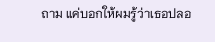ถาม แค่บอกให้ผมรู้ว่าเธอปลอ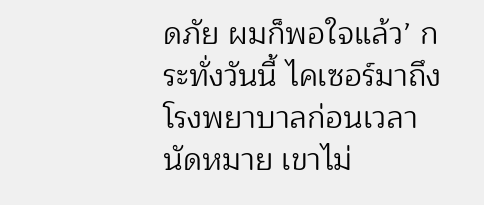ดภัย ผมก็พอใจแล้ว’ กระทั่งวันนี้ ไคเซอร์มาถึงโรงพยาบาลก่อนเวลานัดหมาย เขาไม่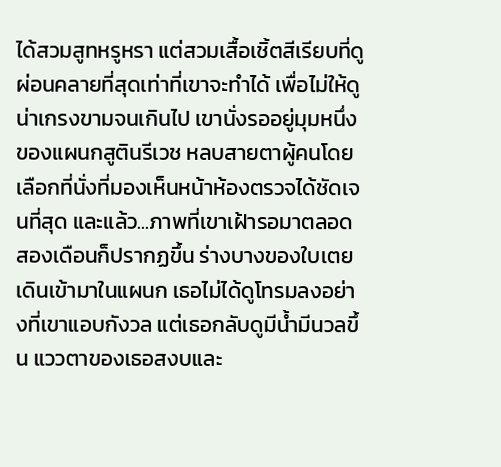ได้สวมสูทหรูหรา แต่สวมเสื้อเชิ้ตสีเรียบที่ดูผ่อนคลายที่สุดเท่าที่เขาจะทำได้ เพื่อไม่ให้ดูน่าเกรงขามจนเกินไป เขานั่งรออยู่มุมหนึ่งของแผนกสูตินรีเวช หลบสายตาผู้คนโดยเลือกที่นั่งที่มองเห็นหน้าห้องตรวจได้ชัดเจนที่สุด และแล้ว...ภาพที่เขาเฝ้ารอมาตลอดสองเดือนก็ปรากฏขึ้น ร่างบางของใบเตยเดินเข้ามาในแผนก เธอไม่ได้ดูโทรมลงอย่างที่เขาแอบกังวล แต่เธอกลับดูมีน้ำมีนวลขึ้น แววตาของเธอสงบและ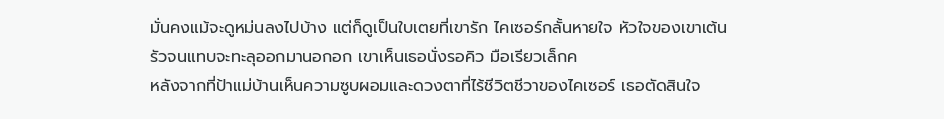มั่นคงแม้จะดูหม่นลงไปบ้าง แต่ก็ดูเป็นใบเตยที่เขารัก ไคเซอร์กลั้นหายใจ หัวใจของเขาเต้นรัวจนแทบจะทะลุออกมานอกอก เขาเห็นเธอนั่งรอคิว มือเรียวเล็กค
หลังจากที่ป้าแม่บ้านเห็นความซูบผอมและดวงตาที่ไร้ชีวิตชีวาของไคเซอร์ เธอตัดสินใจ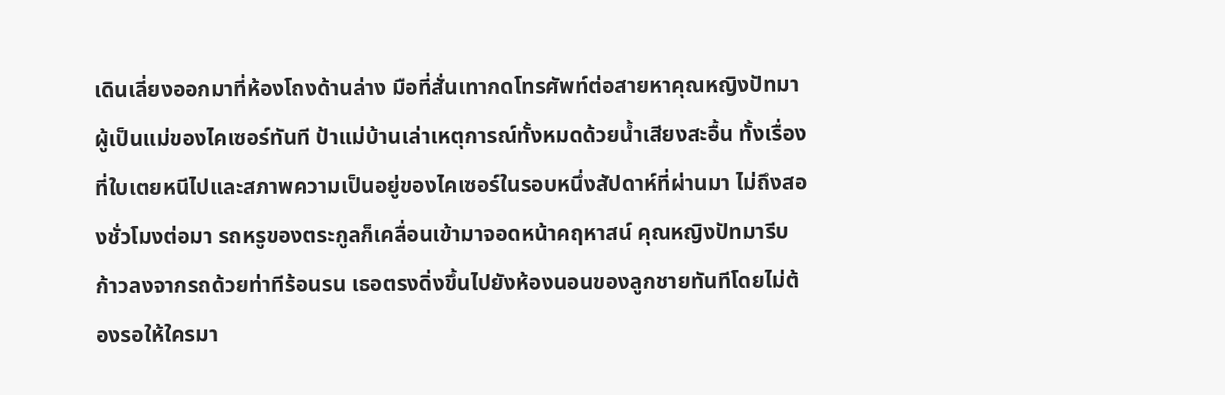เดินเลี่ยงออกมาที่ห้องโถงด้านล่าง มือที่สั่นเทากดโทรศัพท์ต่อสายหาคุณหญิงปัทมาผู้เป็นแม่ของไคเซอร์ทันที ป้าแม่บ้านเล่าเหตุการณ์ทั้งหมดด้วยน้ำเสียงสะอื้น ทั้งเรื่องที่ใบเตยหนีไปและสภาพความเป็นอยู่ของไคเซอร์ในรอบหนึ่งสัปดาห์ที่ผ่านมา ไม่ถึงสองชั่วโมงต่อมา รถหรูของตระกูลก็เคลื่อนเข้ามาจอดหน้าคฤหาสน์ คุณหญิงปัทมารีบก้าวลงจากรถด้วยท่าทีร้อนรน เธอตรงดิ่งขึ้นไปยังห้องนอนของลูกชายทันทีโดยไม่ต้องรอให้ใครมา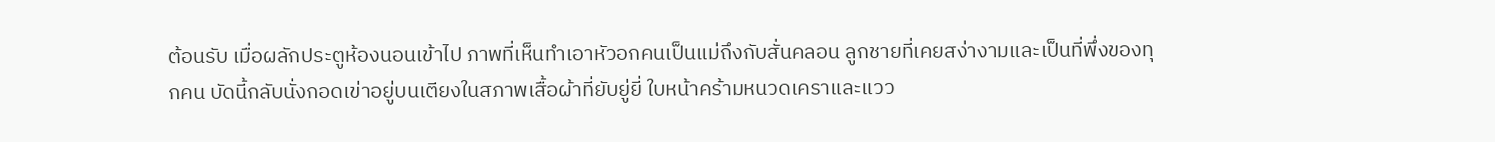ต้อนรับ เมื่อผลักประตูห้องนอนเข้าไป ภาพที่เห็นทำเอาหัวอกคนเป็นแม่ถึงกับสั่นคลอน ลูกชายที่เคยสง่างามและเป็นที่พึ่งของทุกคน บัดนี้กลับนั่งกอดเข่าอยู่บนเตียงในสภาพเสื้อผ้าที่ยับยู่ยี่ ใบหน้าคร้ามหนวดเคราและแวว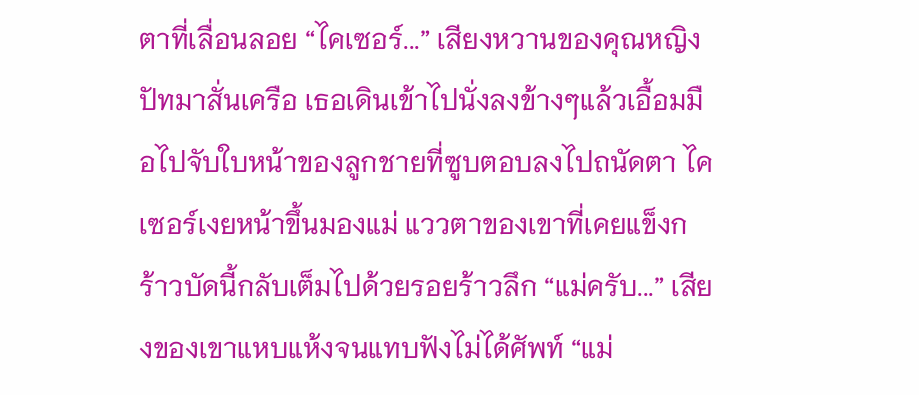ตาที่เลื่อนลอย “ไคเซอร์...” เสียงหวานของคุณหญิงปัทมาสั่นเครือ เธอเดินเข้าไปนั่งลงข้างๆแล้วเอื้อมมือไปจับใบหน้าของลูกชายที่ซูบตอบลงไปถนัดตา ไคเซอร์เงยหน้าขึ้นมองแม่ แววตาของเขาที่เคยแข็งกร้าวบัดนี้กลับเต็มไปด้วยรอยร้าวลึก “แม่ครับ...” เสียงของเขาแหบแห้งจนแทบฟังไม่ได้ศัพท์ “แม่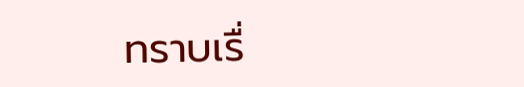ทราบเรื่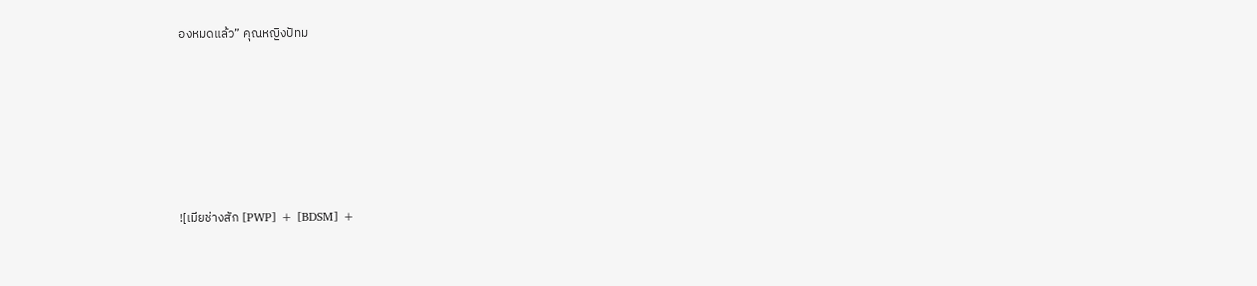องหมดแล้ว” คุณหญิงปัทม







![เมียช่างสัก [PWP] + [BDSM] +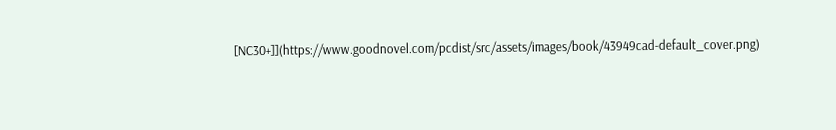[NC30+]](https://www.goodnovel.com/pcdist/src/assets/images/book/43949cad-default_cover.png)